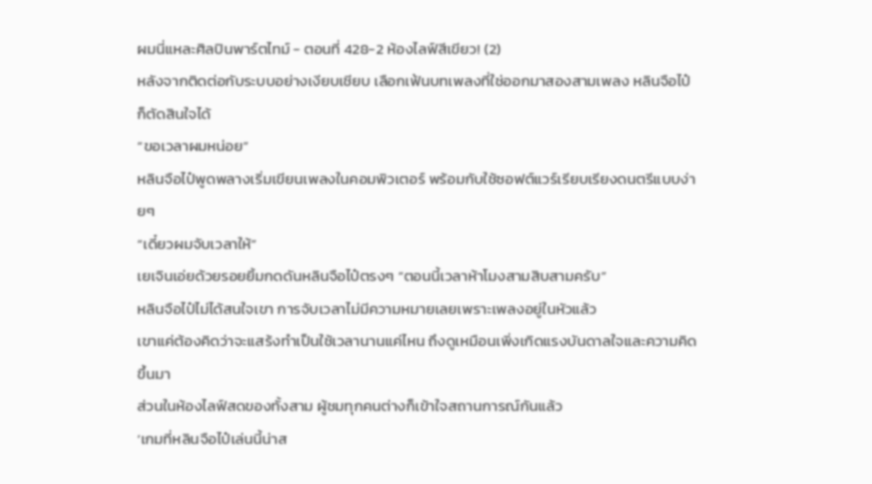ผมนี่แหละศิลปินพาร์ตไทม์ - ตอนที่ 428-2 ห้องไลฟ์สีเขียว! (2)
หลังจากติดต่อกับระบบอย่างเงียบเชียบ เลือกเฟ้นบทเพลงที่ใช่ออกมาสองสามเพลง หลินจือไป๋ก็ตัดสินใจได้
“ขอเวลาผมหน่อย”
หลินจือไป๋พูดพลางเริ่มเขียนเพลงในคอมพิวเตอร์ พร้อมกับใช้ซอฟต์แวร์เรียบเรียงดนตรีแบบง่ายๆ
“เดี๋ยวผมจับเวลาให้”
เยเจินเอ่ยด้วยรอยยิ้มกดดันหลินจือไป๋ตรงๆ “ตอนนี้เวลาห้าโมงสามสิบสามครับ”
หลินจือไป๋ไม่ได้สนใจเขา การจับเวลาไม่มีความหมายเลยเพราะเพลงอยู่ในหัวแล้ว
เขาแค่ต้องคิดว่าจะแสร้งทำเป็นใช้เวลานานแค่ไหน ถึงดูเหมือนเพิ่งเกิดแรงบันดาลใจและความคิดขึ้นมา
ส่วนในห้องไลฟ์สดของทั้งสาม ผู้ชมทุกคนต่างก็เข้าใจสถานการณ์กันแล้ว
‘เกมที่หลินจือไป๋เล่นนี้น่าส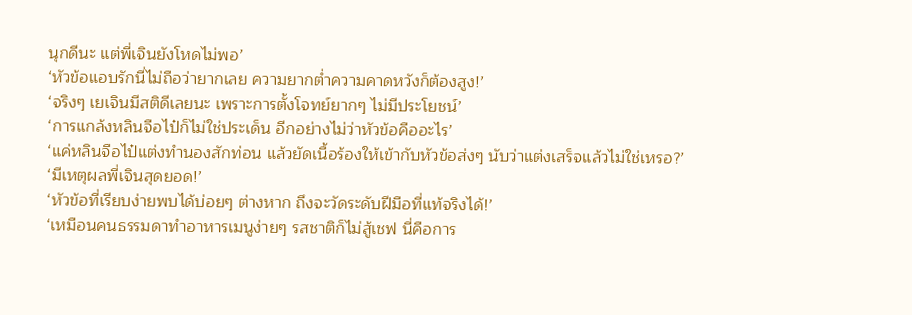นุกดีนะ แต่พี่เจินยังโหดไม่พอ’
‘หัวข้อแอบรักนี่ไม่ถือว่ายากเลย ความยากต่ำความคาดหวังก็ต้องสูง!’
‘จริงๆ เยเจินมีสติดีเลยนะ เพราะการตั้งโจทย์ยากๆ ไม่มีประโยชน์’
‘การแกล้งหลินจือไป๋ก็ไม่ใช่ประเด็น อีกอย่างไม่ว่าหัวข้อคืออะไร’
‘แค่หลินจือไป๋แต่งทำนองสักท่อน แล้วยัดเนื้อร้องให้เข้ากับหัวข้อส่งๆ นับว่าแต่งเสร็จแล้วไม่ใช่เหรอ?’
‘มีเหตุผลพี่เจินสุดยอด!’
‘หัวข้อที่เรียบง่ายพบได้บ่อยๆ ต่างหาก ถึงจะวัดระดับฝีมือที่แท้จริงได้!’
‘เหมือนคนธรรมดาทำอาหารเมนูง่ายๆ รสชาติก็ไม่สู้เชฟ นี่คือการ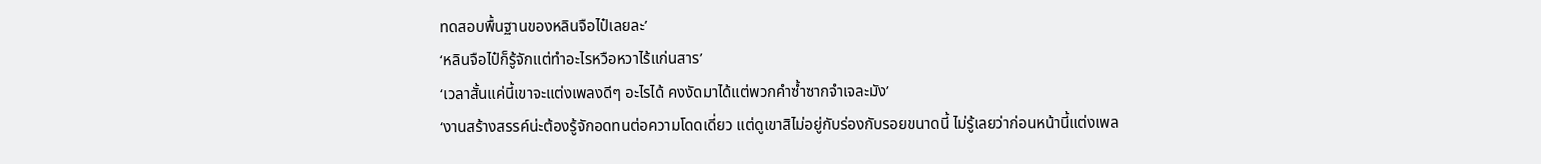ทดสอบพื้นฐานของหลินจือไป๋เลยละ’
‘หลินจือไป๋ก็รู้จักแต่ทำอะไรหวือหวาไร้แก่นสาร’
‘เวลาสั้นแค่นี้เขาจะแต่งเพลงดีๆ อะไรได้ คงงัดมาได้แต่พวกคำซ้ำซากจำเจละมัง’
‘งานสร้างสรรค์น่ะต้องรู้จักอดทนต่อความโดดเดี่ยว แต่ดูเขาสิไม่อยู่กับร่องกับรอยขนาดนี้ ไม่รู้เลยว่าก่อนหน้านี้แต่งเพล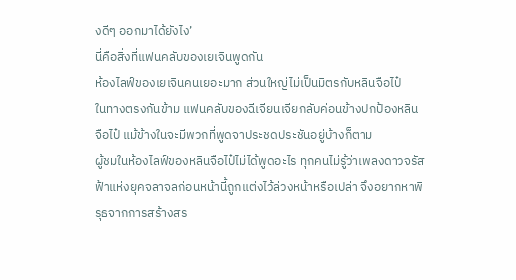งดีๆ ออกมาได้ยังไง’
นี่คือสิ่งที่แฟนคลับของเยเจินพูดกัน
ห้องไลฟ์ของเยเจินคนเยอะมาก ส่วนใหญ่ไม่เป็นมิตรกับหลินจือไป๋
ในทางตรงกันข้าม แฟนคลับของฉีเจียนเจียกลับค่อนข้างปกป้องหลินจือไป๋ แม้ข้างในจะมีพวกที่พูดจาประชดประชันอยู่บ้างก็ตาม
ผู้ชมในห้องไลฟ์ของหลินจือไป๋ไม่ได้พูดอะไร ทุกคนไม่รู้ว่าเพลงดาวจรัสฟ้าแห่งยุคจลาจลก่อนหน้านี้ถูกแต่งไว้ล่วงหน้าหรือเปล่า จึงอยากหาพิรุธจากการสร้างสร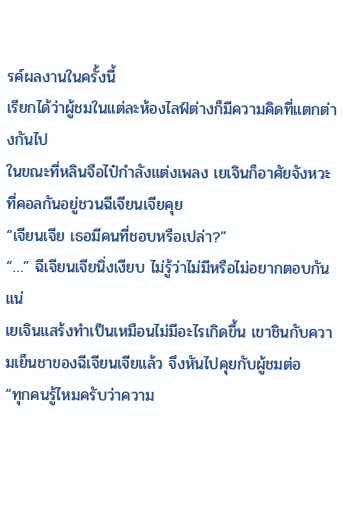รค์ผลงานในครั้งนี้
เรียกได้ว่าผู้ชมในแต่ละห้องไลฟ์ต่างก็มีความคิดที่แตกต่างกันไป
ในขณะที่หลินจือไป๋กำลังแต่งเพลง เยเจินก็อาศัยจังหวะที่คอลกันอยู่ชวนฉีเจียนเจียคุย
“เจียนเจีย เธอมีคนที่ชอบหรือเปล่า?”
“…” ฉีเจียนเจียนิ่งเงียบ ไม่รู้ว่าไม่มีหรือไม่อยากตอบกันแน่
เยเจินแสร้งทำเป็นเหมือนไม่มีอะไรเกิดขึ้น เขาชินกับความเย็นชาของฉีเจียนเจียแล้ว จึงหันไปคุยกับผู้ชมต่อ
“ทุกคนรู้ไหมครับว่าความ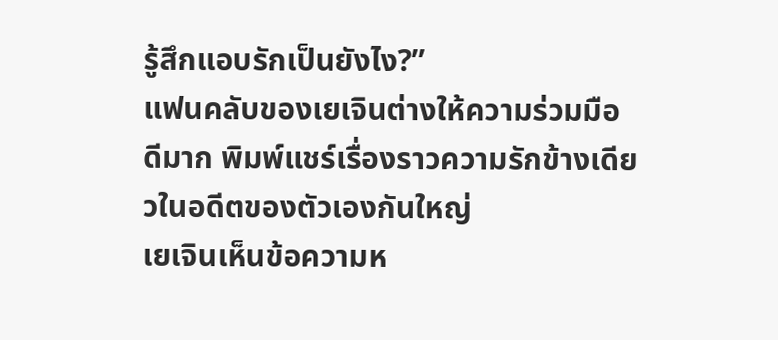รู้สึกแอบรักเป็นยังไง?”
แฟนคลับของเยเจินต่างให้ความร่วมมือดีมาก พิมพ์แชร์เรื่องราวความรักข้างเดียวในอดีตของตัวเองกันใหญ่
เยเจินเห็นข้อความห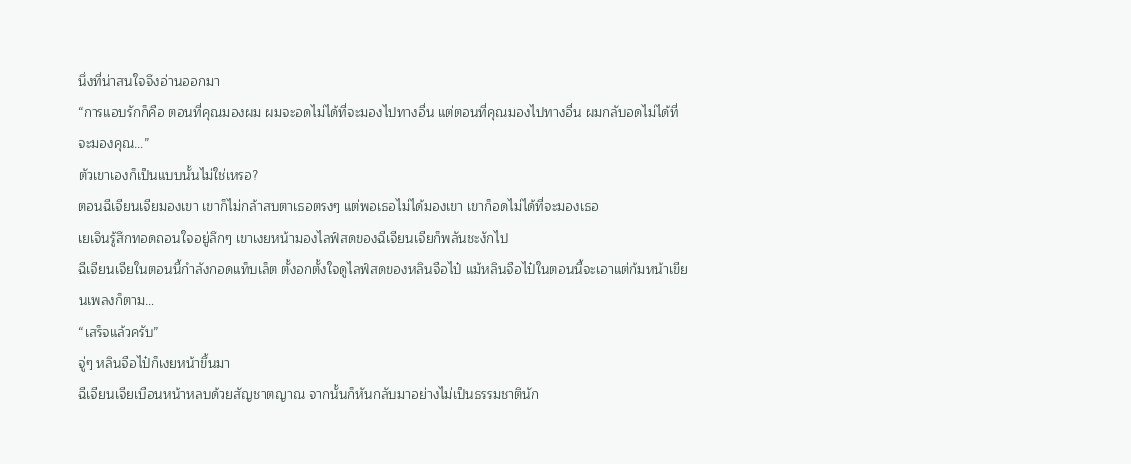นึ่งที่น่าสนใจจึงอ่านออกมา
“การแอบรักก็คือ ตอนที่คุณมองผม ผมจะอดไม่ได้ที่จะมองไปทางอื่น แต่ตอนที่คุณมองไปทางอื่น ผมกลับอดไม่ได้ที่จะมองคุณ…”
ตัวเขาเองก็เป็นแบบนั้นไม่ใช่เหรอ?
ตอนฉีเจียนเจียมองเขา เขาก็ไม่กล้าสบตาเธอตรงๆ แต่พอเธอไม่ได้มองเขา เขาก็อดไม่ได้ที่จะมองเธอ
เยเจินรู้สึกทอดถอนใจอยู่ลึกๆ เขาเงยหน้ามองไลฟ์สดของฉีเจียนเจียก็พลันชะงักไป
ฉีเจียนเจียในตอนนี้กำลังกอดแท็บเล็ต ตั้งอกตั้งใจดูไลฟ์สดของหลินจือไป๋ แม้หลินจือไป๋ในตอนนี้จะเอาแต่ก้มหน้าเขียนเพลงก็ตาม…
“เสร็จแล้วครับ”
จู่ๆ หลินจือไป๋ก็เงยหน้าขึ้นมา
ฉีเจียนเจียเบือนหน้าหลบด้วยสัญชาตญาณ จากนั้นก็หันกลับมาอย่างไม่เป็นธรรมชาตินัก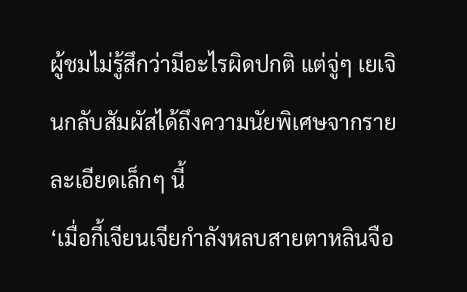ผู้ชมไม่รู้สึกว่ามีอะไรผิดปกติ แต่จู่ๆ เยเจินกลับสัมผัสได้ถึงความนัยพิเศษจากรายละเอียดเล็กๆ นี้
‘เมื่อกี้เจียนเจียกำลังหลบสายตาหลินจือ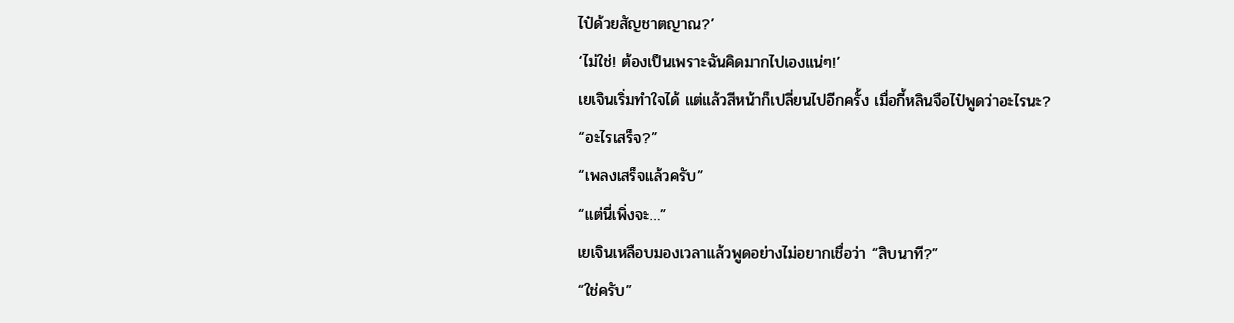ไป๋ด้วยสัญชาตญาณ?’
‘ไม่ใช่! ต้องเป็นเพราะฉันคิดมากไปเองแน่ๆ!’
เยเจินเริ่มทำใจได้ แต่แล้วสีหน้าก็เปลี่ยนไปอีกครั้ง เมื่อกี้หลินจือไป๋พูดว่าอะไรนะ?
“อะไรเสร็จ?”
“เพลงเสร็จแล้วครับ”
“แต่นี่เพิ่งจะ…”
เยเจินเหลือบมองเวลาแล้วพูดอย่างไม่อยากเชื่อว่า “สิบนาที?”
“ใช่ครับ”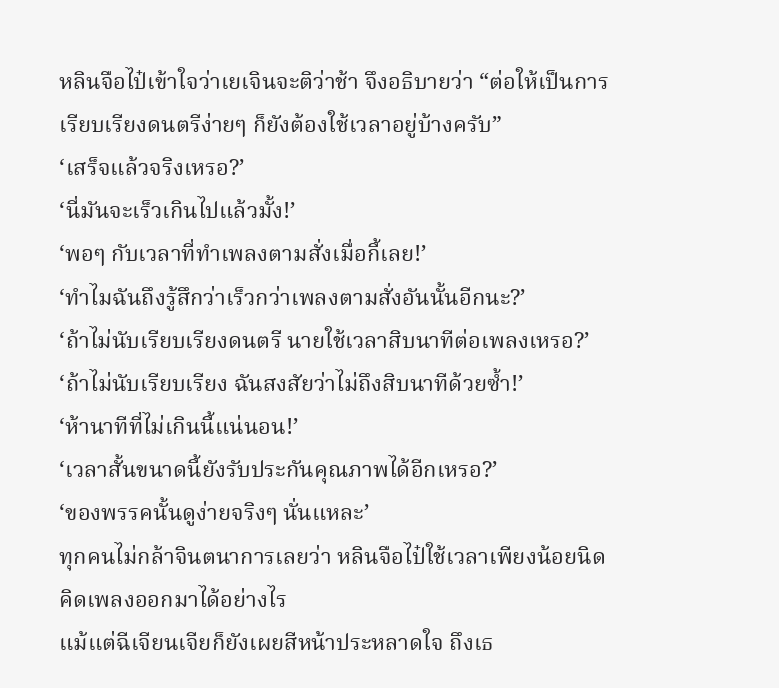หลินจือไป๋เข้าใจว่าเยเจินจะติว่าช้า จึงอธิบายว่า “ต่อให้เป็นการเรียบเรียงดนตรีง่ายๆ ก็ยังต้องใช้เวลาอยู่บ้างครับ”
‘เสร็จแล้วจริงเหรอ?’
‘นี่มันจะเร็วเกินไปแล้วมั้ง!’
‘พอๆ กับเวลาที่ทำเพลงตามสั่งเมื่อกี้เลย!’
‘ทำไมฉันถึงรู้สึกว่าเร็วกว่าเพลงตามสั่งอันนั้นอีกนะ?’
‘ถ้าไม่นับเรียบเรียงดนตรี นายใช้เวลาสิบนาทีต่อเพลงเหรอ?’
‘ถ้าไม่นับเรียบเรียง ฉันสงสัยว่าไม่ถึงสิบนาทีด้วยซ้ำ!’
‘ห้านาทีที่ไม่เกินนี้แน่นอน!’
‘เวลาสั้นขนาดนี้ยังรับประกันคุณภาพได้อีกเหรอ?’
‘ของพรรคนั้นดูง่ายจริงๆ นั่นแหละ’
ทุกคนไม่กล้าจินตนาการเลยว่า หลินจือไป๋ใช้เวลาเพียงน้อยนิดคิดเพลงออกมาได้อย่างไร
แม้แต่ฉีเจียนเจียก็ยังเผยสีหน้าประหลาดใจ ถึงเธ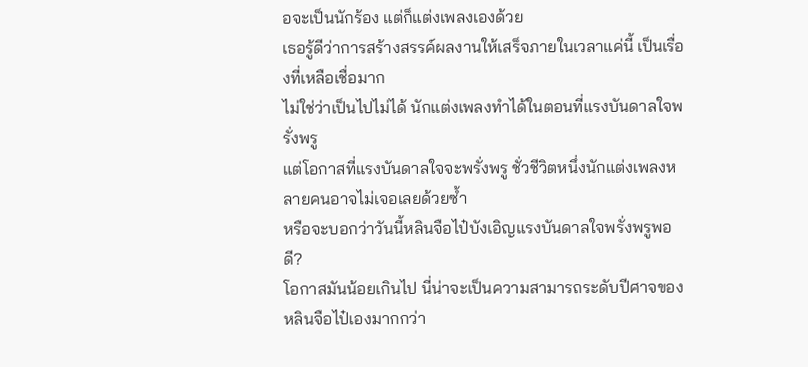อจะเป็นนักร้อง แต่ก็แต่งเพลงเองด้วย
เธอรู้ดีว่าการสร้างสรรค์ผลงานให้เสร็จภายในเวลาแค่นี้ เป็นเรื่องที่เหลือเชื่อมาก
ไม่ใช่ว่าเป็นไปไม่ได้ นักแต่งเพลงทำได้ในตอนที่แรงบันดาลใจพรั่งพรู
แต่โอกาสที่แรงบันดาลใจจะพรั่งพรู ชั่วชีวิตหนึ่งนักแต่งเพลงหลายคนอาจไม่เจอเลยด้วยซ้ำ
หรือจะบอกว่าวันนี้หลินจือไป๋บังเอิญแรงบันดาลใจพรั่งพรูพอดี?
โอกาสมันน้อยเกินไป นี่น่าจะเป็นความสามารถระดับปีศาจของหลินจือไป๋เองมากกว่า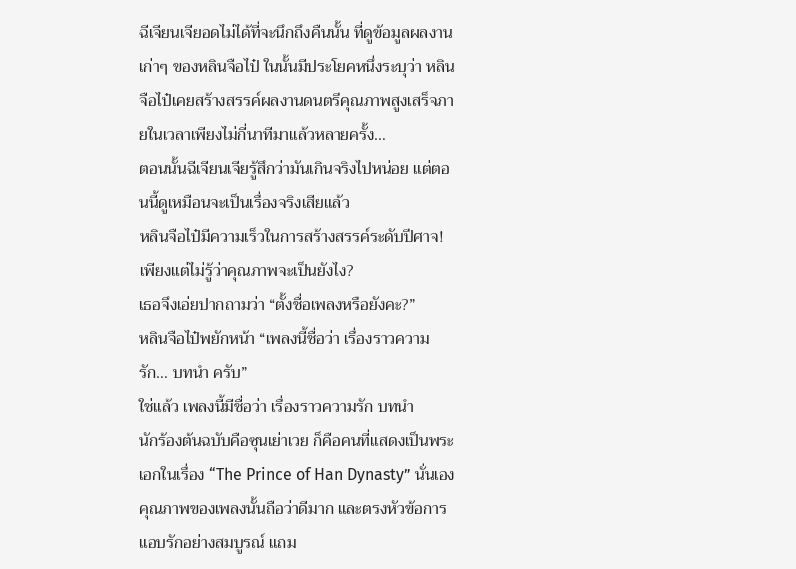ฉีเจียนเจียอดไม่ได้ที่จะนึกถึงคืนนั้น ที่ดูข้อมูลผลงานเก่าๆ ของหลินจือไป๋ ในนั้นมีประโยคหนึ่งระบุว่า หลินจือไป๋เคยสร้างสรรค์ผลงานดนตรีคุณภาพสูงเสร็จภายในเวลาเพียงไม่กี่นาทีมาแล้วหลายครั้ง…
ตอนนั้นฉีเจียนเจียรู้สึกว่ามันเกินจริงไปหน่อย แต่ตอนนี้ดูเหมือนจะเป็นเรื่องจริงเสียแล้ว
หลินจือไป๋มีความเร็วในการสร้างสรรค์ระดับปีศาจ!
เพียงแต่ไม่รู้ว่าคุณภาพจะเป็นยังไง?
เธอจึงเอ่ยปากถามว่า “ตั้งชื่อเพลงหรือยังคะ?”
หลินจือไป๋พยักหน้า “เพลงนี้ชื่อว่า เรื่องราวความรัก… บทนำ ครับ”
ใช่แล้ว เพลงนี้มีชื่อว่า เรื่องราวความรัก บทนำ
นักร้องต้นฉบับคือซุนเย่าเวย ก็คือคนที่แสดงเป็นพระเอกในเรื่อง “The Prince of Han Dynasty” นั่นเอง
คุณภาพของเพลงนั้นถือว่าดีมาก และตรงหัวข้อการแอบรักอย่างสมบูรณ์ แถม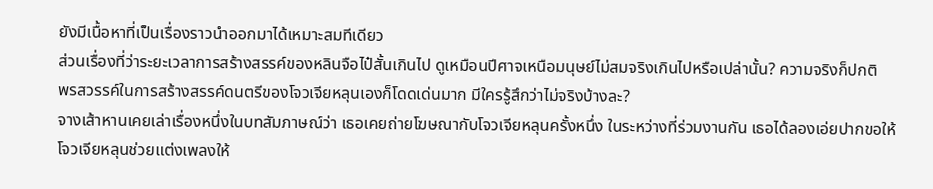ยังมีเนื้อหาที่เป็นเรื่องราวนำออกมาได้เหมาะสมทีเดียว
ส่วนเรื่องที่ว่าระยะเวลาการสร้างสรรค์ของหลินจือไป๋สั้นเกินไป ดูเหมือนปีศาจเหนือมนุษย์ไม่สมจริงเกินไปหรือเปล่านั้น? ความจริงก็ปกติ
พรสวรรค์ในการสร้างสรรค์ดนตรีของโจวเจียหลุนเองก็โดดเด่นมาก มีใครรู้สึกว่าไม่จริงบ้างละ?
จางเส้าหานเคยเล่าเรื่องหนึ่งในบทสัมภาษณ์ว่า เธอเคยถ่ายโฆษณากับโจวเจียหลุนครั้งหนึ่ง ในระหว่างที่ร่วมงานกัน เธอได้ลองเอ่ยปากขอให้โจวเจียหลุนช่วยแต่งเพลงให้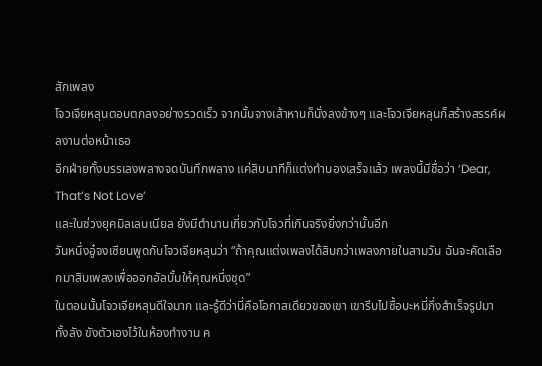สักเพลง
โจวเจียหลุนตอบตกลงอย่างรวดเร็ว จากนั้นจางเส้าหานก็นั่งลงข้างๆ และโจวเจียหลุนก็สร้างสรรค์ผลงานต่อหน้าเธอ
อีกฝ่ายทั้งบรรเลงพลางจดบันทึกพลาง แค่สิบนาทีก็แต่งทำนองเสร็จแล้ว เพลงนี้มีชื่อว่า ‘Dear, That’s Not Love’
และในช่วงยุคมิลเลนเนียล ยังมีตำนานเกี่ยวกับโจวที่เกินจริงยิ่งกว่านั้นอีก
วันหนึ่งอู๋จงเซียนพูดกับโจวเจียหลุนว่า “ถ้าคุณแต่งเพลงได้สิบกว่าเพลงภายในสามวัน ฉันจะคัดเลือกมาสิบเพลงเพื่อออกอัลบั้มให้คุณหนึ่งชุด”
ในตอนนั้นโจวเจียหลุนดีใจมาก และรู้ดีว่านี่คือโอกาสเดียวของเขา เขารีบไปซื้อบะหมี่กึ่งสำเร็จรูปมาทั้งลัง ขังตัวเองไว้ในห้องทำงาน ค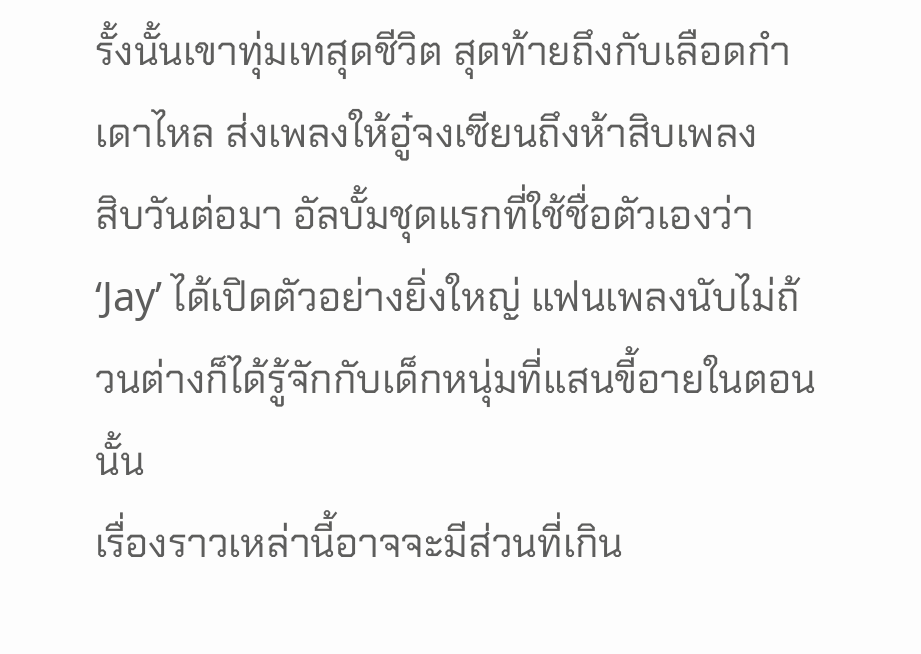รั้งนั้นเขาทุ่มเทสุดชีวิต สุดท้ายถึงกับเลือดกำเดาไหล ส่งเพลงให้อู๋จงเซียนถึงห้าสิบเพลง
สิบวันต่อมา อัลบั้มชุดแรกที่ใช้ชื่อตัวเองว่า ‘Jay’ ได้เปิดตัวอย่างยิ่งใหญ่ แฟนเพลงนับไม่ถ้วนต่างก็ได้รู้จักกับเด็กหนุ่มที่แสนขี้อายในตอนนั้น
เรื่องราวเหล่านี้อาจจะมีส่วนที่เกิน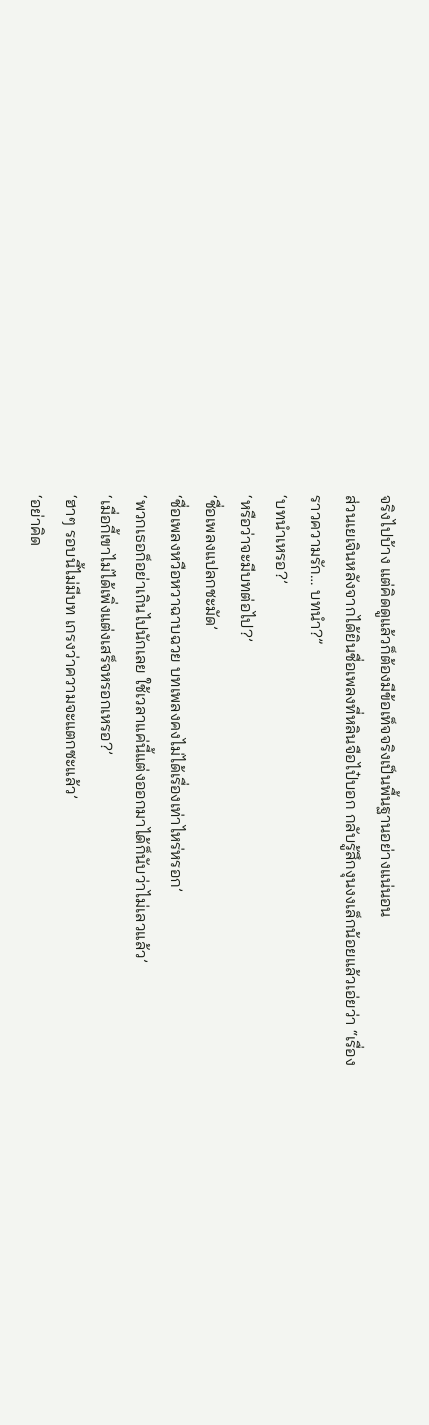จริงไปบ้าง แต่คิดดูแล้วก็ต้องมีข้อเท็จจริงเป็นพื้นฐานอย่างแน่นอน
ส่วนเยเจินหลังจากได้ยินชื่อเพลงที่หลินจือไป๋บอก กลับรู้สึกงุนงงเล็กน้อยแล้วเอ่ยว่า “เรื่องราวความรัก… บทนำ?”
‘บทนำเหรอ?’
‘หรือว่าจะมีบทต่อไป?’
‘ชื่อเพลงแปลกชะมัด’
‘ชื่อเพลงหวือหวาฉาบฉวย บทเพลงคงไม่ได้เรื่องเท่าไหร่หรอก’
‘พวกเธอก็อย่าเกินไปนักเลย ใช้เวลาแค่นี้แต่งออกมาได้ก็นับว่าไม่เลวแล้ว’
‘เมื่อกี้เขาไม่ได้เพิ่งแต่งเสร็จหรอกเหรอ?’
‘ฮาๆ รอบนี้ไม่มีบท เกรงว่าความจะแตกซะแล้ว’
‘อย่าคิด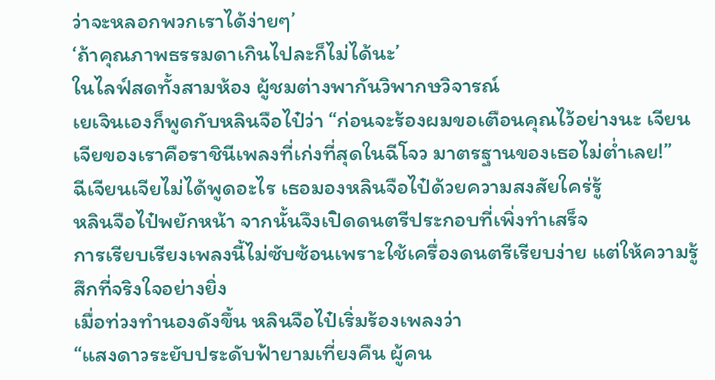ว่าจะหลอกพวกเราได้ง่ายๆ’
‘ถ้าคุณภาพธรรมดาเกินไปละก็ไม่ได้นะ’
ในไลฟ์สดทั้งสามห้อง ผู้ชมต่างพากันวิพากษวิจารณ์
เยเจินเองก็พูดกับหลินจือไป๋ว่า “ก่อนจะร้องผมขอเตือนคุณไว้อย่างนะ เจียนเจียของเราคือราชินีเพลงที่เก่งที่สุดในฉีโจว มาตรฐานของเธอไม่ต่ำเลย!”
ฉีเจียนเจียไม่ได้พูดอะไร เธอมองหลินจือไป๋ด้วยความสงสัยใคร่รู้
หลินจือไป๋พยักหน้า จากนั้นจึงเปิดดนตรีประกอบที่เพิ่งทำเสร็จ
การเรียบเรียงเพลงนี้ไม่ซับซ้อนเพราะใช้เครื่องดนตรีเรียบง่าย แต่ให้ความรู้สึกที่จริงใจอย่างยิ่ง
เมื่อท่วงทำนองดังขึ้น หลินจือไป๋เริ่มร้องเพลงว่า
“แสงดาวระยับประดับฟ้ายามเที่ยงคืน ผู้คน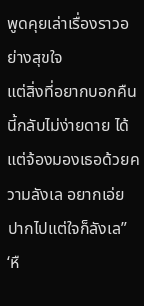พูดคุยเล่าเรื่องราวอย่างสุขใจ
แต่สิ่งที่อยากบอกคืนนี้กลับไม่ง่ายดาย ได้แต่จ้องมองเธอด้วยความลังเล อยากเอ่ยปากไปแต่ใจก็ลังเล”
‘หื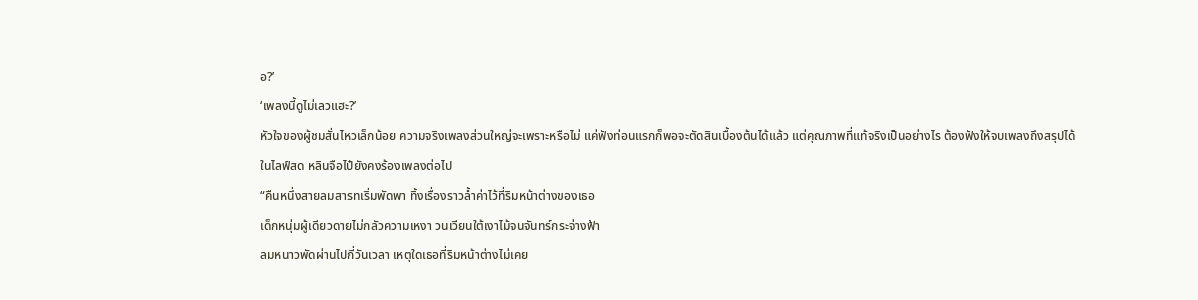อ?’
‘เพลงนี้ดูไม่เลวแฮะ?’
หัวใจของผู้ชมสั่นไหวเล็กน้อย ความจริงเพลงส่วนใหญ่จะเพราะหรือไม่ แค่ฟังท่อนแรกก็พอจะตัดสินเบื้องต้นได้แล้ว แต่คุณภาพที่แท้จริงเป็นอย่างไร ต้องฟังให้จบเพลงถึงสรุปได้
ในไลฟ์สด หลินจือไป๋ยังคงร้องเพลงต่อไป
“คืนหนึ่งสายลมสารทเริ่มพัดพา ทิ้งเรื่องราวล้ำค่าไว้ที่ริมหน้าต่างของเธอ
เด็กหนุ่มผู้เดียวดายไม่กลัวความเหงา วนเวียนใต้เงาไม้จนจันทร์กระจ่างฟ้า
ลมหนาวพัดผ่านไปกี่วันเวลา เหตุใดเธอที่ริมหน้าต่างไม่เคย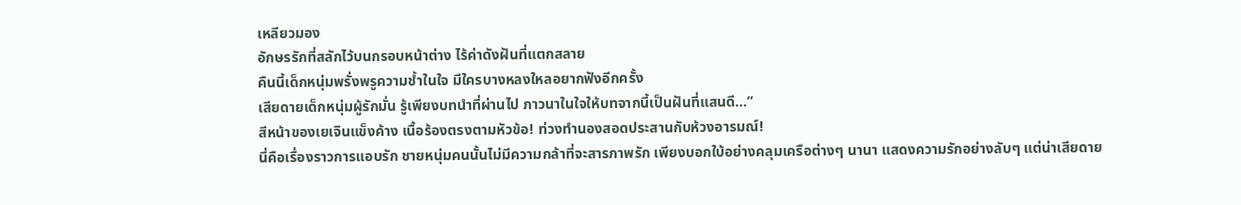เหลียวมอง
อักษรรักที่สลักไว้บนกรอบหน้าต่าง ไร้ค่าดังฝันที่แตกสลาย
คืนนี้เด็กหนุ่มพรั่งพรูความช้ำในใจ มีใครบางหลงใหลอยากฟังอีกครั้ง
เสียดายเด็กหนุ่มผู้รักมั่น รู้เพียงบทนำที่ผ่านไป ภาวนาในใจให้บทจากนี้เป็นฝันที่แสนดี…”
สีหน้าของเยเจินแข็งค้าง เนื้อร้องตรงตามหัวข้อ! ท่วงทำนองสอดประสานกับห้วงอารมณ์!
นี่คือเรื่องราวการแอบรัก ชายหนุ่มคนนั้นไม่มีความกล้าที่จะสารภาพรัก เพียงบอกใบ้อย่างคลุมเครือต่างๆ นานา แสดงความรักอย่างลับๆ แต่น่าเสียดาย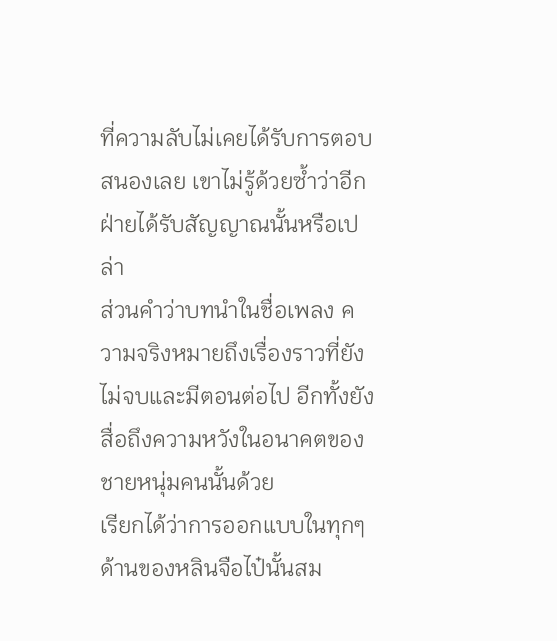ที่ความลับไม่เคยได้รับการตอบสนองเลย เขาไม่รู้ด้วยซ้ำว่าอีกฝ่ายได้รับสัญญาณนั้นหรือเปล่า
ส่วนคำว่าบทนำในชื่อเพลง ความจริงหมายถึงเรื่องราวที่ยังไม่จบและมีตอนต่อไป อีกทั้งยังสื่อถึงความหวังในอนาคตของชายหนุ่มคนนั้นด้วย
เรียกได้ว่าการออกแบบในทุกๆ ด้านของหลินจือไป๋นั้นสม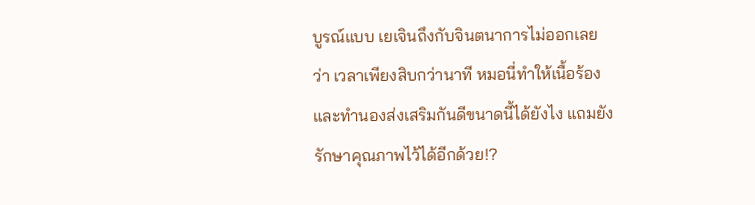บูรณ์แบบ เยเจินถึงกับจินตนาการไม่ออกเลยว่า เวลาเพียงสิบกว่านาที หมอนี่ทำให้เนื้อร้องและทำนองส่งเสริมกันดีขนาดนี้ได้ยังไง แถมยังรักษาคุณภาพไว้ได้อีกด้วย!?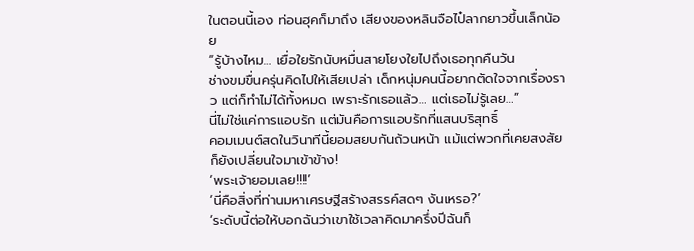ในตอนนี้เอง ท่อนฮุคก็มาถึง เสียงของหลินจือไป๋ลากยาวขึ้นเล็กน้อย
“รู้บ้างไหม… เยื่อใยรักนับหมื่นสายโยงใยไปถึงเธอทุกคืนวัน
ช่างขมขื่นครุ่นคิดไปให้เสียเปล่า เด็กหนุ่มคนนี้อยากตัดใจจากเรื่องราว แต่ก็ทำไม่ได้ทั้งหมด เพราะรักเธอแล้ว… แต่เธอไม่รู้เลย…”
นี่ไม่ใช่แค่การแอบรัก แต่มันคือการแอบรักที่แสนบริสุทธิ์
คอมเมนต์สดในวินาทีนี้ยอมสยบกันถ้วนหน้า แม้แต่พวกที่เคยสงสัยก็ยังเปลี่ยนใจมาเข้าข้าง!
‘พระเจ้ายอมเลย!!!!’
‘นี่คือสิ่งที่ท่านมหาเศรษฐีสร้างสรรค์สดๆ งันเหรอ?’
‘ระดับนี้ต่อให้บอกฉันว่าเขาใช้เวลาคิดมาครึ่งปีฉันก็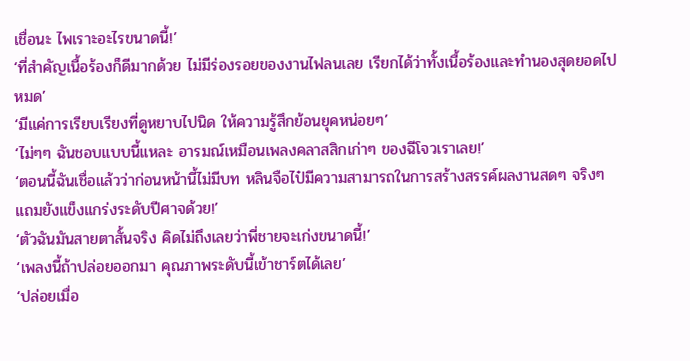เชื่อนะ ไพเราะอะไรขนาดนี้!’
‘ที่สำคัญเนื้อร้องก็ดีมากด้วย ไม่มีร่องรอยของงานไฟลนเลย เรียกได้ว่าทั้งเนื้อร้องและทำนองสุดยอดไปหมด’
‘มีแค่การเรียบเรียงที่ดูหยาบไปนิด ให้ความรู้สึกย้อนยุคหน่อยๆ’
‘ไม่ๆๆ ฉันชอบแบบนี้แหละ อารมณ์เหมือนเพลงคลาสสิกเก่าๆ ของฉีโจวเราเลย!’
‘ตอนนี้ฉันเชื่อแล้วว่าก่อนหน้านี้ไม่มีบท หลินจือไป๋มีความสามารถในการสร้างสรรค์ผลงานสดๆ จริงๆ แถมยังแข็งแกร่งระดับปีศาจด้วย!’
‘ตัวฉันมันสายตาสั้นจริง คิดไม่ถึงเลยว่าพี่ชายจะเก่งขนาดนี้!’
‘เพลงนี้ถ้าปล่อยออกมา คุณภาพระดับนี้เข้าชาร์ตได้เลย’
‘ปล่อยเมื่อ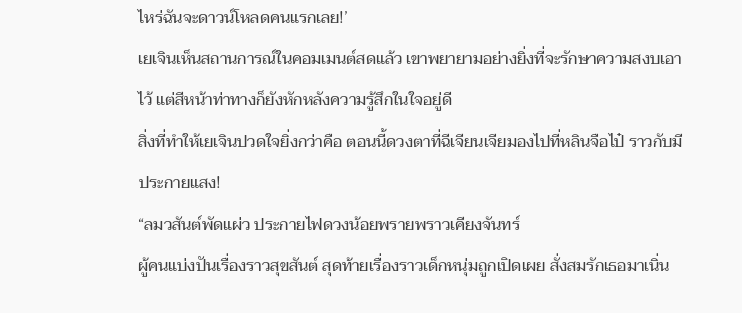ไหร่ฉันจะดาวน์โหลดคนแรกเลย!’
เยเจินเห็นสถานการณ์ในคอมเมนต์สดแล้ว เขาพยายามอย่างยิ่งที่จะรักษาความสงบเอาไว้ แต่สีหน้าท่าทางก็ยังหักหลังความรู้สึกในใจอยู่ดี
สิ่งที่ทำให้เยเจินปวดใจยิ่งกว่าคือ ตอนนี้ดวงตาที่ฉีเจียนเจียมองไปที่หลินจือไป๋ ราวกับมีประกายแสง!
“ลมวสันต์พัดแผ่ว ประกายไฟดวงน้อยพรายพราวเคียงจันทร์
ผู้คนแบ่งปันเรื่องราวสุขสันต์ สุดท้ายเรื่องราวเด็กหนุ่มถูกเปิดเผย สั่งสมรักเธอมาเนิ่น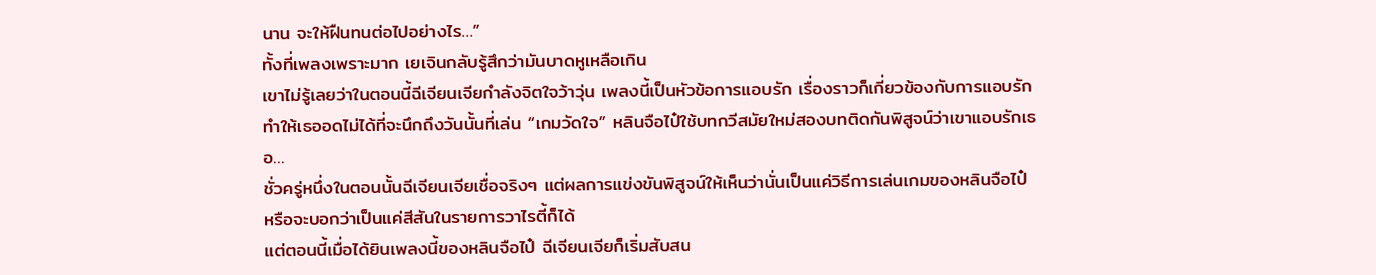นาน จะให้ฝืนทนต่อไปอย่างไร…”
ทั้งที่เพลงเพราะมาก เยเจินกลับรู้สึกว่ามันบาดหูเหลือเกิน
เขาไม่รู้เลยว่าในตอนนี้ฉีเจียนเจียกำลังจิตใจว้าวุ่น เพลงนี้เป็นหัวข้อการแอบรัก เรื่องราวก็เกี่ยวข้องกับการแอบรัก ทำให้เธออดไม่ได้ที่จะนึกถึงวันนั้นที่เล่น “เกมวัดใจ” หลินจือไป๋ใช้บทกวีสมัยใหม่สองบทติดกันพิสูจน์ว่าเขาแอบรักเธอ…
ชั่วครู่หนึ่งในตอนนั้นฉีเจียนเจียเชื่อจริงๆ แต่ผลการแข่งขันพิสูจน์ให้เห็นว่านั่นเป็นแค่วิธีการเล่นเกมของหลินจือไป๋ หรือจะบอกว่าเป็นแค่สีสันในรายการวาไรตี้ก็ได้
แต่ตอนนี้เมื่อได้ยินเพลงนี้ของหลินจือไป๋ ฉีเจียนเจียก็เริ่มสับสน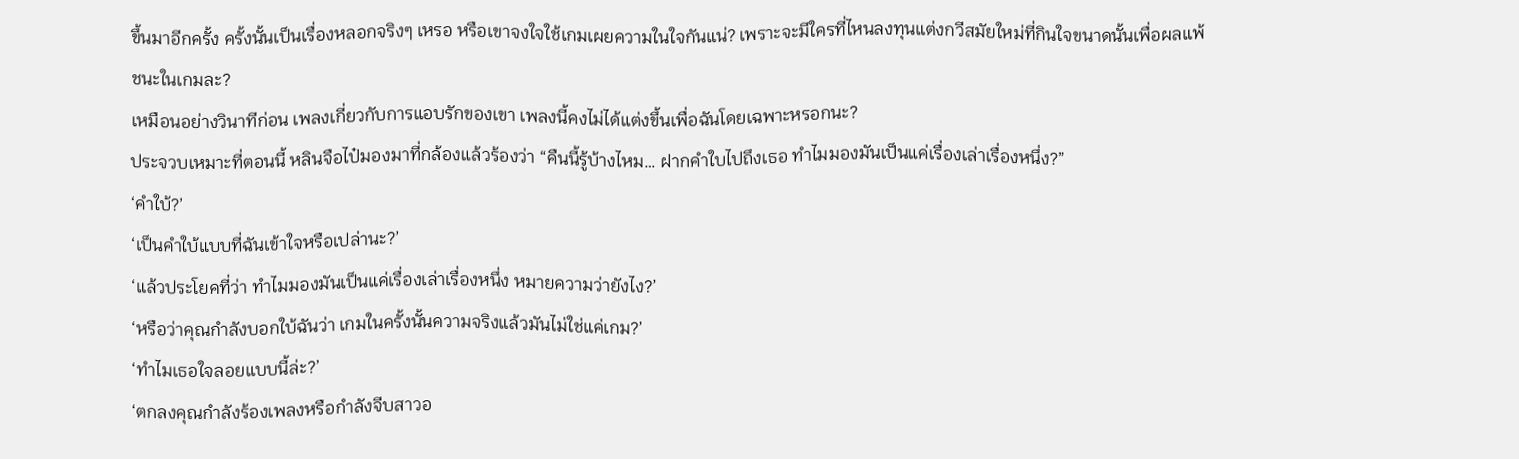ขึ้นมาอีกครั้ง ครั้งนั้นเป็นเรื่องหลอกจริงๆ เหรอ หรือเขาจงใจใช้เกมเผยความในใจกันแน่? เพราะจะมีใครที่ไหนลงทุนแต่งกวีสมัยใหม่ที่กินใจขนาดนั้นเพื่อผลแพ้ชนะในเกมละ?
เหมือนอย่างวินาทีก่อน เพลงเกี่ยวกับการแอบรักของเขา เพลงนี้คงไม่ได้แต่งขึ้นเพื่อฉันโดยเฉพาะหรอกนะ?
ประจวบเหมาะที่ตอนนี้ หลินจือไป๋มองมาที่กล้องแล้วร้องว่า “คืนนี้รู้บ้างไหม… ฝากคำใบไปถึงเธอ ทำไมมองมันเป็นแค่เรื่องเล่าเรื่องหนึ่ง?”
‘คำใบ้?’
‘เป็นคำใบ้แบบที่ฉันเข้าใจหรือเปล่านะ?’
‘แล้วประโยคที่ว่า ทำไมมองมันเป็นแค่เรื่องเล่าเรื่องหนึ่ง หมายความว่ายังไง?’
‘หรือว่าคุณกำลังบอกใบ้ฉันว่า เกมในครั้งนั้นความจริงแล้วมันไม่ใช่แค่เกม?’
‘ทำไมเธอใจลอยแบบนี้ล่ะ?’
‘ตกลงคุณกำลังร้องเพลงหรือกำลังจีบสาวอ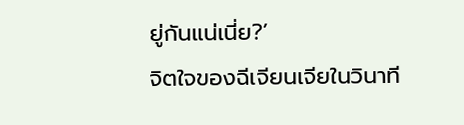ยู่กันแน่เนี่ย?’
จิตใจของฉีเจียนเจียในวินาที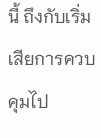นี้ ถึงกับเริ่มเสียการควบคุมไป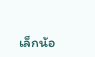เล็กน้อ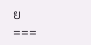ย
===